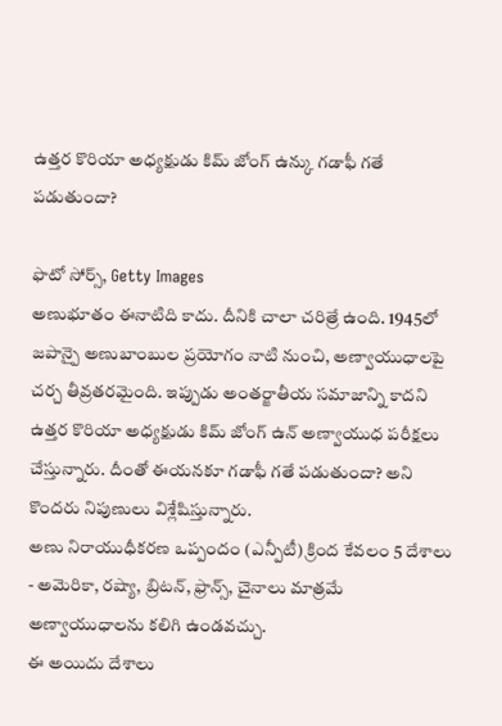ఉత్తర కొరియా అధ్యక్షుడు కిమ్ జోంగ్ ఉన్కు గడాఫీ గతే పడుతుందా?

ఫొటో సోర్స్, Getty Images
అణుభూతం ఈనాటిది కాదు. దీనికి చాలా చరిత్రే ఉంది. 1945లో జపాన్పై అణుబాంబుల ప్రయోగం నాటి నుంచి, అణ్వాయుధాలపై చర్చ తీవ్రతరమైంది. ఇప్పుడు అంతర్జాతీయ సమాజాన్ని కాదని ఉత్తర కొరియా అధ్యక్షుడు కిమ్ జోంగ్ ఉన్ అణ్వాయుధ పరీక్షలు చేస్తున్నారు. దీంతో ఈయనకూ గడాఫీ గతే పడుతుందా? అని కొందరు నిపుణులు విశ్లేషిస్తున్నారు.
అణు నిరాయుధీకరణ ఒప్పందం (ఎన్పీటీ) క్రింద కేవలం 5 దేశాలు - అమెరికా, రష్యా, బ్రిటన్, ఫ్రాన్స్, చైనాలు మాత్రమే అణ్వాయుధాలను కలిగి ఉండవచ్చు.
ఈ అయిదు దేశాలు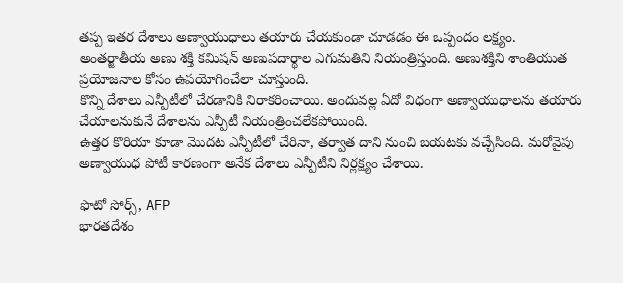తప్ప ఇతర దేశాలు అణ్వాయుధాలు తయారు చేయకుండా చూడడం ఈ ఒప్పందం లక్ష్యం.
అంతర్జాతీయ అణు శక్తి కమిషన్ అణుపదార్థాల ఎగుమతిని నియంత్రిస్తుంది. అణుశక్తిని శాంతియుత ప్రయోజనాల కోసం ఉపయోగించేలా చూస్తుంది.
కొన్ని దేశాలు ఎన్పీటీలో చేరడానికి నిరాకరించాయి. అందువల్ల ఏదో విధంగా అణ్వాయుధాలను తయారు చేయాలనుకునే దేశాలను ఎన్పీటీ నియంత్రించలేకపోయింది.
ఉత్తర కొరియా కూడా మొదట ఎన్పీటీలో చేరినా, తర్వాత దాని నుంచి బయటకు వచ్చేసింది. మరోవైపు అణ్వాయుధ పోటీ కారణంగా అనేక దేశాలు ఎన్పీటీని నిర్లక్ష్యం చేశాయి.

ఫొటో సోర్స్, AFP
భారతదేశం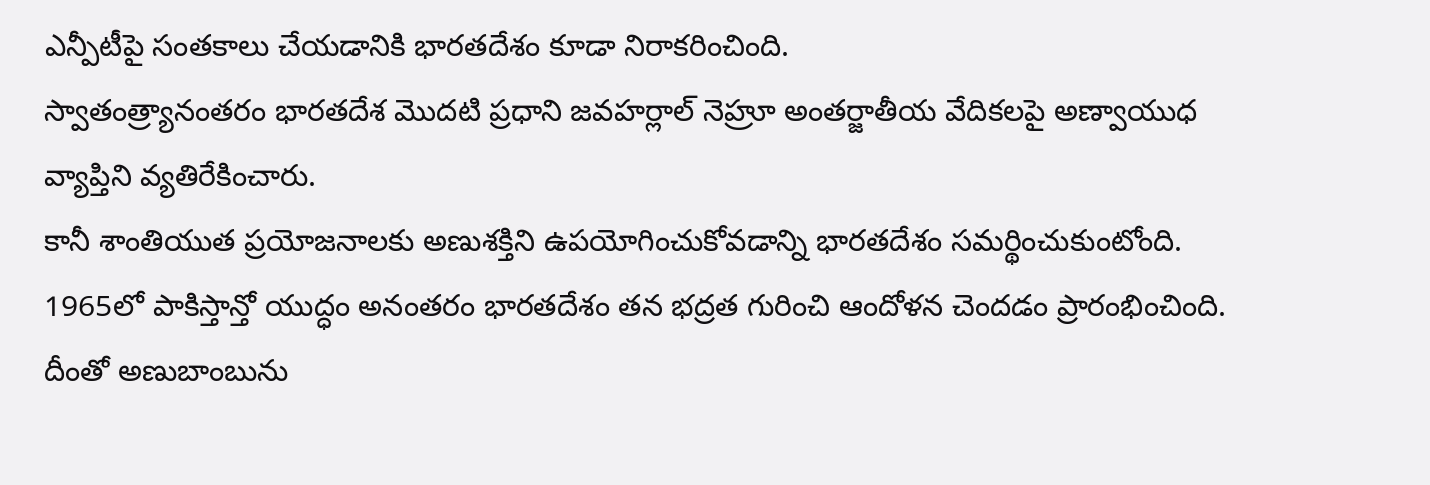ఎన్పీటీపై సంతకాలు చేయడానికి భారతదేశం కూడా నిరాకరించింది.
స్వాతంత్ర్యానంతరం భారతదేశ మొదటి ప్రధాని జవహర్లాల్ నెహ్రూ అంతర్జాతీయ వేదికలపై అణ్వాయుధ వ్యాప్తిని వ్యతిరేకించారు.
కానీ శాంతియుత ప్రయోజనాలకు అణుశక్తిని ఉపయోగించుకోవడాన్ని భారతదేశం సమర్థించుకుంటోంది.
1965లో పాకిస్తాన్తో యుద్ధం అనంతరం భారతదేశం తన భద్రత గురించి ఆందోళన చెందడం ప్రారంభించింది.
దీంతో అణుబాంబును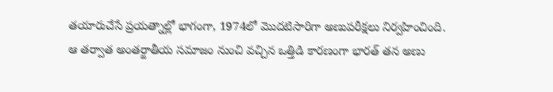తయారుచేసే ప్రయత్నాల్లో భాగంగా, 1974లో మొదటిసారిగా అణుపరీక్షలు నిర్వహించింది.
ఆ తర్వాత అంతర్జాతీయ సమాజం నుంచి వచ్చిన ఒత్తిడి కారణంగా భారత్ తన అణు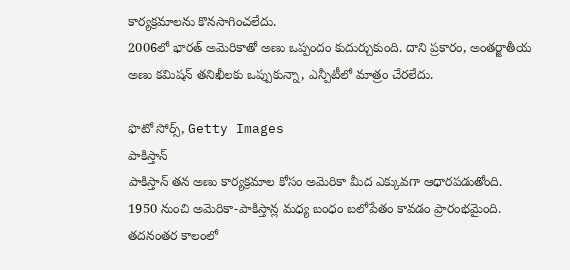కార్యక్రమాలను కొనసాగించలేదు.
2006లో భారత్ అమెరికాతో అణు ఒప్పందం కుదుర్చుకుంది. దాని ప్రకారం, అంతర్జాతీయ అణు కమిషన్ తనిఖీలకు ఒప్పుకున్నా, ఎన్పీటీలో మాత్రం చేరలేదు.

ఫొటో సోర్స్, Getty Images
పాకిస్తాన్
పాకిస్తాన్ తన అణు కార్యక్రమాల కోసం అమెరికా మీద ఎక్కువగా ఆధారపడుతోంది.
1950 నుంచి అమెరికా-పాకిస్తాన్ల మధ్య బంధం బలోపేతం కావడం ప్రారంభమైంది.
తదనంతర కాలంలో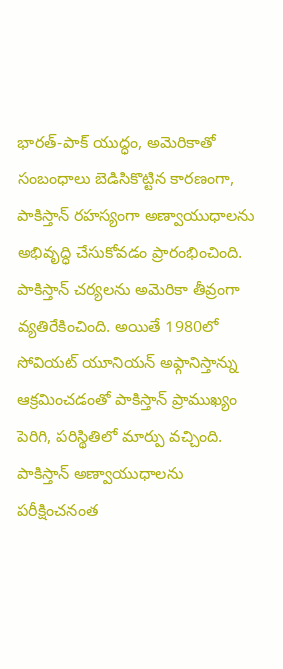భారత్-పాక్ యుద్ధం, అమెరికాతో సంబంధాలు బెడిసికొట్టిన కారణంగా, పాకిస్తాన్ రహస్యంగా అణ్వాయుధాలను అభివృద్ధి చేసుకోవడం ప్రారంభించింది.
పాకిస్తాన్ చర్యలను అమెరికా తీవ్రంగా వ్యతిరేకించింది. అయితే 1980లో సోవియట్ యూనియన్ అఫ్గానిస్తాన్ను ఆక్రమించడంతో పాకిస్తాన్ ప్రాముఖ్యం పెరిగి, పరిస్థితిలో మార్పు వచ్చింది.
పాకిస్తాన్ అణ్వాయుధాలను పరీక్షించనంత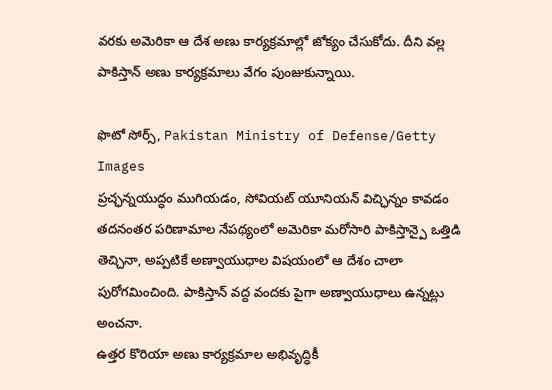వరకు అమెరికా ఆ దేశ అణు కార్యక్రమాల్లో జోక్యం చేసుకోదు. దీని వల్ల పాకిస్తాన్ అణు కార్యక్రమాలు వేగం పుంజుకున్నాయి.

ఫొటో సోర్స్, Pakistan Ministry of Defense/Getty Images
ప్రచ్ఛన్నయుద్ధం ముగియడం, సోవియట్ యూనియన్ విచ్ఛిన్నం కావడం తదనంతర పరిణామాల నేపథ్యంలో అమెరికా మరోసారి పాకిస్తాన్పై ఒత్తిడి తెచ్చినా, అప్పటికే అణ్వాయుధాల విషయంలో ఆ దేశం చాలా పురోగమించింది. పాకిస్తాన్ వద్ద వందకు పైగా అణ్వాయుధాలు ఉన్నట్లు అంచనా.
ఉత్తర కొరియా అణు కార్యక్రమాల అభివృద్ధికీ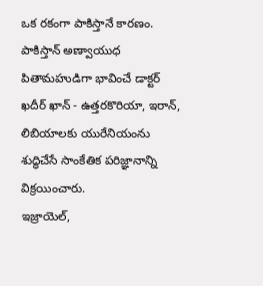ఒక రకంగా పాకిస్తానే కారణం. పాకిస్తాన్ అణ్వాయుధ పితామహుడిగా భావించే డాక్టర్ ఖదీర్ ఖాన్ - ఉత్తరకొరియా, ఇరాన్, లిబియాలకు యురేనియంను శుద్ధిచేసే సాంకేతిక పరిజ్ఞానాన్ని విక్రయించారు.
ఇజ్రాయెల్,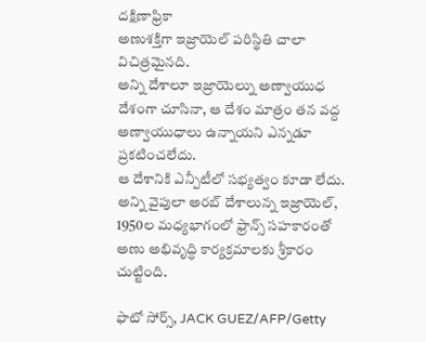దక్షిణాఫ్రికా
అణుశక్తిగా ఇజ్రాయెల్ పరిస్థితి చాలా విచిత్రమైనది.
అన్ని దేశాలూ ఇజ్రాయెల్ను అణ్వాయుధ దేశంగా చూసినా, ఆ దేశం మాత్రం తన వద్ద అణ్వాయుధాలు ఉన్నాయని ఎన్నడూ ప్రకటించలేదు.
ఆ దేశానికి ఎన్పీటీలో సభ్యత్వం కూడా లేదు.
అన్ని వైపులా అరబ్ దేశాలున్న ఇజ్రాయెల్, 1950ల మధ్యభాగంలో ఫ్రాన్స్ సహకారంతో అణు అభివృద్ధి కార్యక్రమాలకు శ్రీకారం చుట్టింది.

ఫొటో సోర్స్, JACK GUEZ/AFP/Getty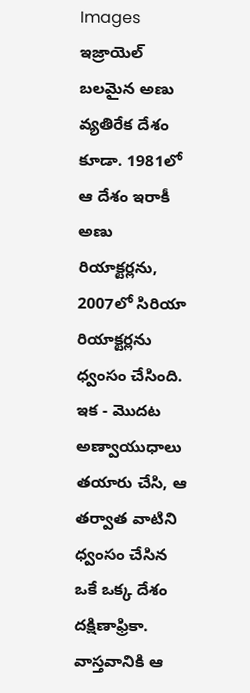Images
ఇజ్రాయెల్ బలమైన అణు వ్యతిరేక దేశం కూడా. 1981లో ఆ దేశం ఇరాకీ అణు రియాక్టర్లను, 2007లో సిరియా రియాక్టర్లను ధ్వంసం చేసింది.
ఇక - మొదట అణ్వాయుధాలు తయారు చేసి, ఆ తర్వాత వాటిని ధ్వంసం చేసిన ఒకే ఒక్క దేశం దక్షిణాఫ్రికా.
వాస్తవానికి ఆ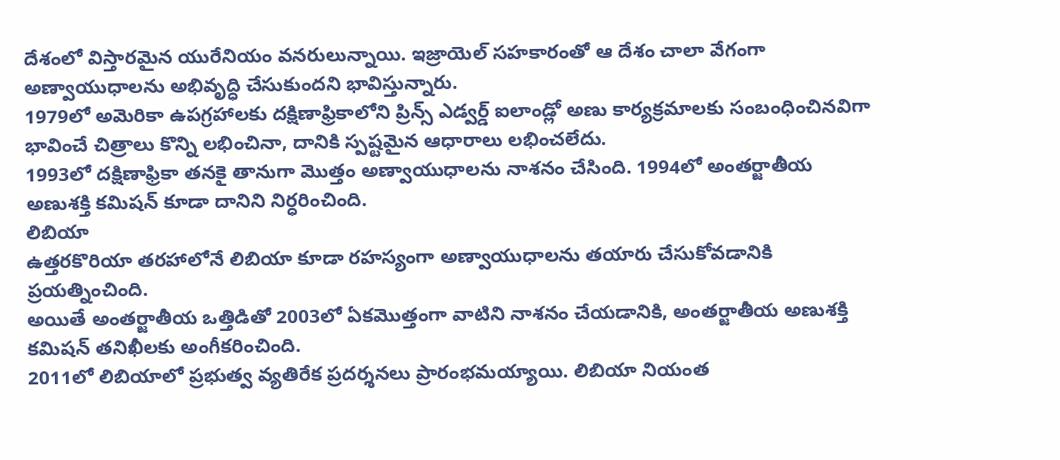దేశంలో విస్తారమైన యురేనియం వనరులున్నాయి. ఇజ్రాయెల్ సహకారంతో ఆ దేశం చాలా వేగంగా అణ్వాయుధాలను అభివృద్ధి చేసుకుందని భావిస్తున్నారు.
1979లో అమెరికా ఉపగ్రహాలకు దక్షిణాఫ్రికాలోని ప్రిన్స్ ఎడ్వర్డ్ ఐలాండ్లో అణు కార్యక్రమాలకు సంబంధించినవిగా భావించే చిత్రాలు కొన్ని లభించినా, దానికి స్పష్టమైన ఆధారాలు లభించలేదు.
1993లో దక్షిణాఫ్రికా తనకై తానుగా మొత్తం అణ్వాయుధాలను నాశనం చేసింది. 1994లో అంతర్జాతీయ అణుశక్తి కమిషన్ కూడా దానిని నిర్ధరించింది.
లిబియా
ఉత్తరకొరియా తరహాలోనే లిబియా కూడా రహస్యంగా అణ్వాయుధాలను తయారు చేసుకోవడానికి ప్రయత్నించింది.
అయితే అంతర్జాతీయ ఒత్తిడితో 2003లో ఏకమొత్తంగా వాటిని నాశనం చేయడానికి, అంతర్జాతీయ అణుశక్తి కమిషన్ తనిఖీలకు అంగీకరించింది.
2011లో లిబియాలో ప్రభుత్వ వ్యతిరేక ప్రదర్శనలు ప్రారంభమయ్యాయి. లిబియా నియంత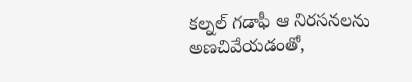కల్నల్ గడాఫీ ఆ నిరసనలను అణచివేయడంతో,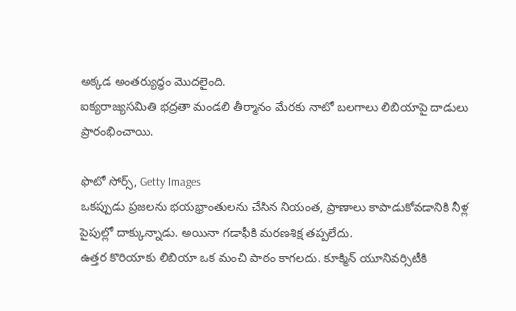అక్కడ అంతర్యుద్ధం మొదలైంది.
ఐక్యరాజ్యసమితి భద్రతా మండలి తీర్మానం మేరకు నాటో బలగాలు లిబియాపై దాడులు ప్రారంభించాయి.

ఫొటో సోర్స్, Getty Images
ఒకప్పుడు ప్రజలను భయభ్రాంతులను చేసిన నియంత, ప్రాణాలు కాపాడుకోవడానికి నీళ్ల పైపుల్లో దాక్కున్నాడు. అయినా గడాఫీకి మరణశిక్ష తప్పలేదు.
ఉత్తర కొరియాకు లిబియా ఒక మంచి పాఠం కాగలదు. కూక్మిన్ యూనివర్సిటీకి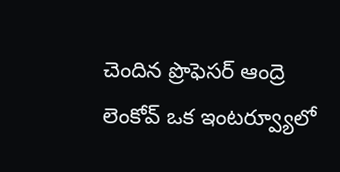చెందిన ప్రొఫెసర్ ఆంద్రె లెంకోవ్ ఒక ఇంటర్వ్యూలో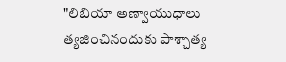"లిబియా అణ్వాయుధాలు త్యజించినందుకు పాశ్చాత్య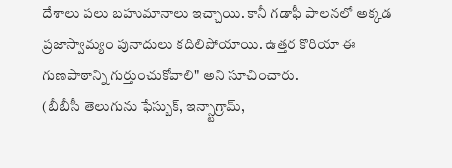దేశాలు పలు బహుమానాలు ఇచ్చాయి. కానీ గడాఫీ పాలనలో అక్కడ ప్రజాస్వామ్యం పునాదులు కదిలిపోయాయి. ఉత్తర కొరియా ఈ గుణపాఠాన్ని గుర్తుంచుకోవాలి" అని సూచించారు.
(బీబీసీ తెలుగును ఫేస్బుక్, ఇన్స్టాగ్రామ్,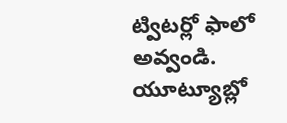ట్విటర్లో ఫాలో అవ్వండి. యూట్యూబ్లో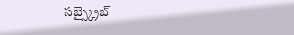సబ్స్క్రైబ్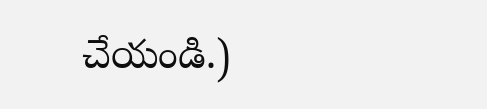చేయండి.)